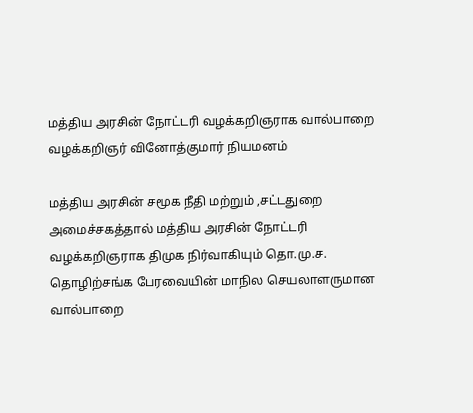மத்திய அரசின் நோட்டரி வழக்கறிஞராக வால்பாறை வழக்கறிஞர் வினோத்குமார் நியமனம்

மத்திய அரசின் சமூக நீதி மற்றும் ,சட்டதுறை அமைச்சகத்தால் மத்திய அரசின் நோட்டரி வழக்கறிஞராக திமுக நிர்வாகியும் தொ.மு.ச. தொழிற்சங்க பேரவையின் மாநில செயலாளருமான வால்பாறை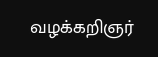வழக்கறிஞர்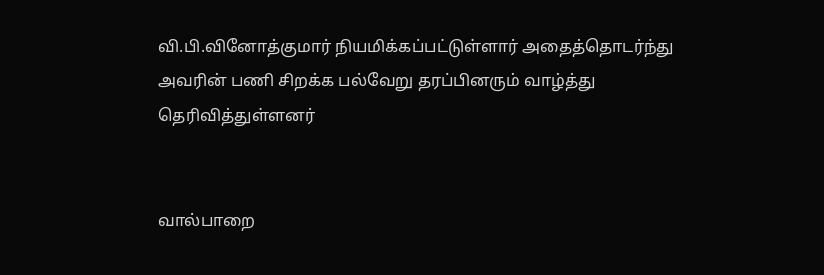வி.பி.வினோத்குமார் நியமிக்கப்பட்டுள்ளார் அதைத்தொடர்ந்து அவரின் பணி சிறக்க பல்வேறு தரப்பினரும் வாழ்த்து தெரிவித்துள்ளனர்


வால்பாறை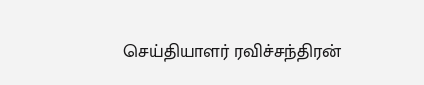செய்தியாளர் ரவிச்சந்திரன்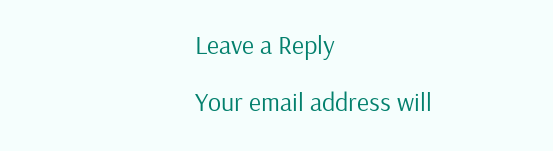Leave a Reply

Your email address will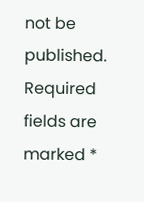not be published. Required fields are marked *